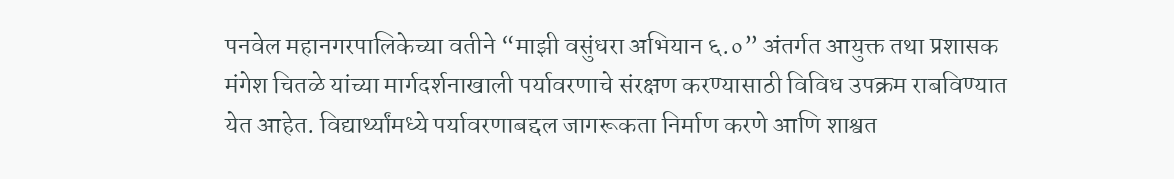पनवेल महानगरपालिकेच्या वतीने “माझी वसुंधरा अभियान ६.०” अंतर्गत आयुक्त तथा प्रशासक मंगेश चितळे यांच्या मार्गदर्शनाखाली पर्यावरणाचे संरक्षण करण्यासाठी विविध उपक्रम राबविण्यात येत आहेत. विद्यार्थ्यांमध्ये पर्यावरणाबद्दल जागरूकता निर्माण करणे आणि शाश्वत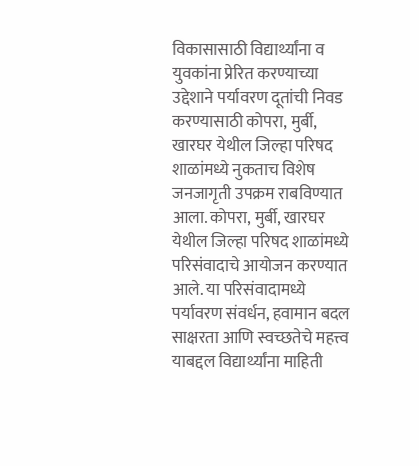विकासासाठी विद्यार्थ्यांना व युवकांना प्रेरित करण्याच्या उद्देशाने पर्यावरण दूतांची निवड करण्यासाठी कोपरा, मुर्बी, खारघर येथील जिल्हा परिषद शाळांमध्ये नुकताच विशेष जनजागृती उपक्रम राबविण्यात आला. कोपरा, मुर्बी, खारघर येथील जिल्हा परिषद शाळांमध्ये परिसंवादाचे आयोजन करण्यात आले. या परिसंवादामध्ये पर्यावरण संवर्धन, हवामान बदल साक्षरता आणि स्वच्छतेचे महत्त्व याबद्दल विद्यार्थ्यांना माहिती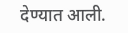देण्यात आली.